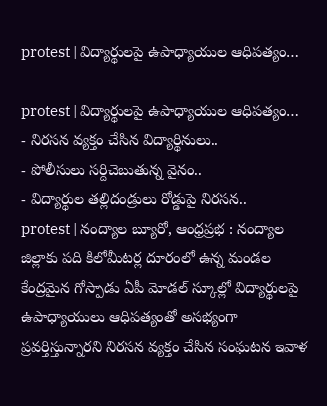protest | విద్యార్థులపై ఉపాధ్యాయుల ఆధిపత్యం…

protest | విద్యార్థులపై ఉపాధ్యాయుల ఆధిపత్యం…
- నిరసన వ్యక్తం చేసిన విద్యార్థినులు..
- పోలీసులు సర్దిచెబుతున్న వైనం..
- విద్యార్థుల తల్లిదండ్రులు రోడ్డుపై నిరసన..
protest | నంద్యాల బ్యూరో, ఆంధ్రప్రభ : నంద్యాల జిల్లాకు పది కిలోమీటర్ల దూరంలో ఉన్న మండల కేంద్రమైన గోస్పాడు ఏపీ మోడల్ స్కూల్లో విద్యార్థులపై ఉపాధ్యాయులు ఆధిపత్యంతో అసభ్యంగా ప్రవర్తిస్తున్నారని నిరసన వ్యక్తం చేసిన సంఘటన ఇవాళ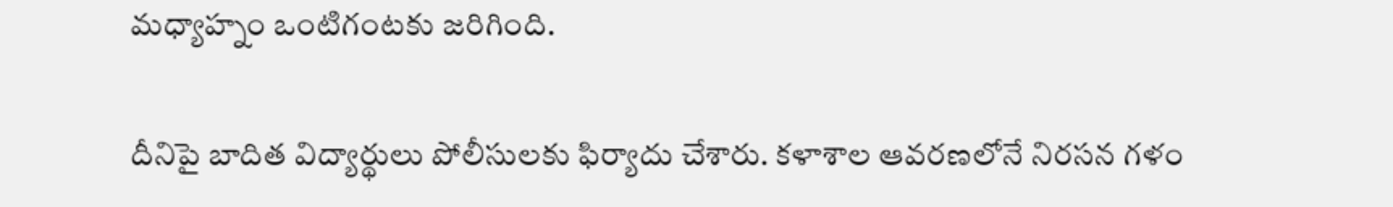మధ్యాహ్నం ఒంటిగంటకు జరిగింది.

దీనిపై బాదిత విద్యార్థులు పోలీసులకు ఫిర్యాదు చేశారు. కళాశాల ఆవరణలోనే నిరసన గళం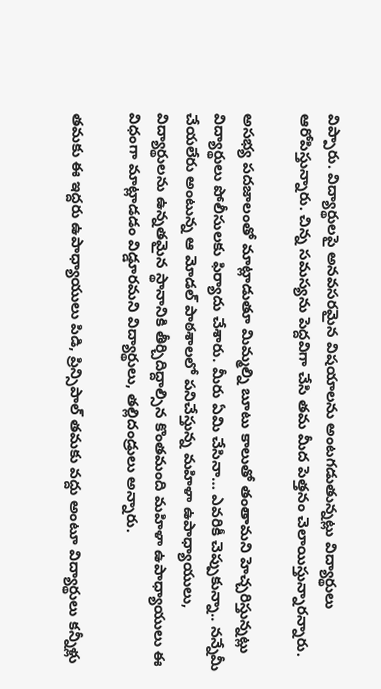విప్పారు. విద్యార్థులపై అనవసరమైన విషయాలను అంటగడుతున్నట్లు విద్యార్థులు ఆరోపిస్తున్నారు. చిన్న సమస్యను పెద్దవిగా చేసి తమ మీద పెత్తనం చెలాయిస్తున్నారన్నారు.

అసభ్య పదజాలంతో మాట్లాడుతూ మిమ్మల్ని బూటు కాలుతో తంతామని హెచ్చరిస్తున్నట్లు విద్యార్థులు పోలీసులకు ఫిర్యాదు చేశారు. మీరు ఏమి చేసినా… ఎవరికీ చెప్పుకున్నా.. నన్నేమీ చేయలేరు అంటున్న ఆ మోడల్ పాఠశాలలో పనిచేస్తున్న మహిళా ఉపాధ్యాయులు, విద్యార్థులను ఉన్నతమైన స్థానానికి తీర్చిదిద్దాల్సిన కొంతమంది మహిళా ఉపాధ్యాయులు ఈ విధంగా మాట్లాడడం విడ్డూరమని విద్యార్థులు, తల్లిదండ్రులు అన్నారు.

తమకు ఈ ఇద్దరు ఉపాధ్యాయులు పిడి, ప్రిన్సిపాల్ తమకు వద్దు అంటూ విద్యార్థులు కన్నీళ్లు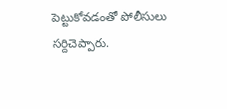పెట్టుకోవడంతో పోలీసులు సర్దిచెప్పారు.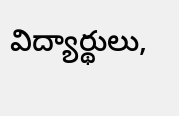విద్యార్థులు,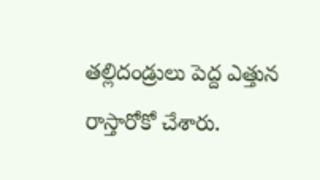తల్లిదండ్రులు పెద్ద ఎత్తున రాస్తారోకో చేశారు.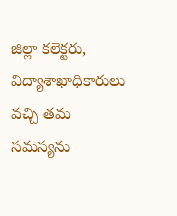జిల్లా కలెక్టరు, విద్యాశాఖాధికారులు వచ్చి తమ సమస్యను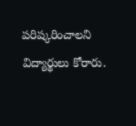పరిష్కరించాలని విద్యార్థులు కోరారు.